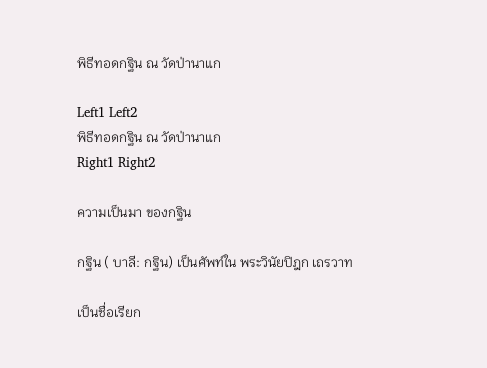พิธีทอดกฐิน ณ วัดป่านาแก

Left1 Left2
พิธีทอดกฐิน ณ วัดป่านาแก
Right1 Right2

ความเป็นมา ของกฐิน

กฐิน ( บาลี: กฐิน) เป็นศัพท์ใน พระวินัยปิฎก เถรวาท

เป็นชื่อเรียก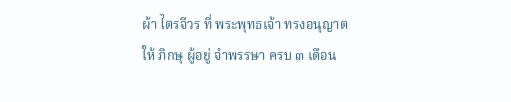ผ้า ไตรจีวร ที่ พระพุทธเจ้า ทรงอนุญาต
ให้ ภิกษุ ผู้อยู่ จำพรรษา ครบ ๓ เดือน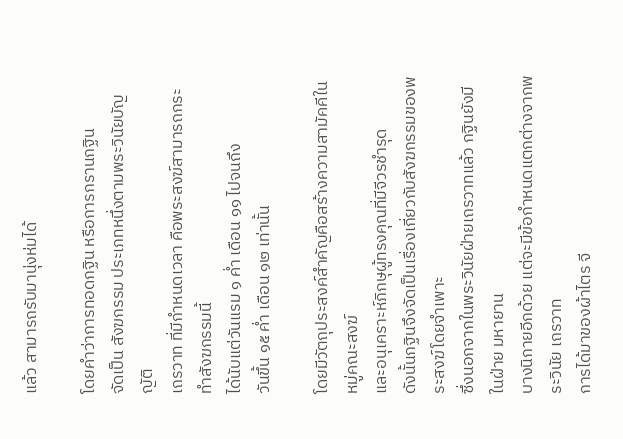แล้ว สามารถรับมานุ่งห่มได้

โดยคำว่าการทอดกฐิน หรือการกรานกฐิน
จัดเป็น สังฆกรรม ประเภทหนึ่งตามพระวินัยบัญญัติ
เถรวาท ที่มีกำหนดเวลา คือพระสงฆ์สามารถกระทำสังฆกรรมนี้
ได้นับแต่วันแรม ๑ ค่ำ เดือน ๑๑ ไปจนถึง
วันขึ้น ๑๕ ค่ำ เดือน ๑๒ เท่านั้น

โดยมีวัตถุประสงค์สำคัญคือสร้างความสามัคคีในหมู่คณะสงฆ์
และอนุเคราะห์ภิกษุผู้ทรงคุณที่มีจีวรชำรุด
ดังนั้นกฐินจึงจัดเป็นเรื่องเกี่ยวกับสังฆกรรมของพระสงฆ์โดยจำเพาะ
ซึ่งนอกจากในพระวินัยฝ่ายเถรวาทแล้ว กฐินยังมีในฝ่าย มหายาน
บางนิกายอีกด้วย แต่จะมีข้อกำหนดแตกต่างจากพระวินัย เถรวาท
การได้มาของผ้าไตร จี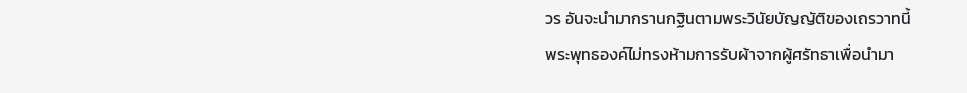วร อันจะนำมากรานกฐินตามพระวินัยบัญญัติของเถรวาทนี้
พระพุทธองค์ไม่ทรงห้ามการรับผ้าจากผู้ศรัทธาเพื่อนำมา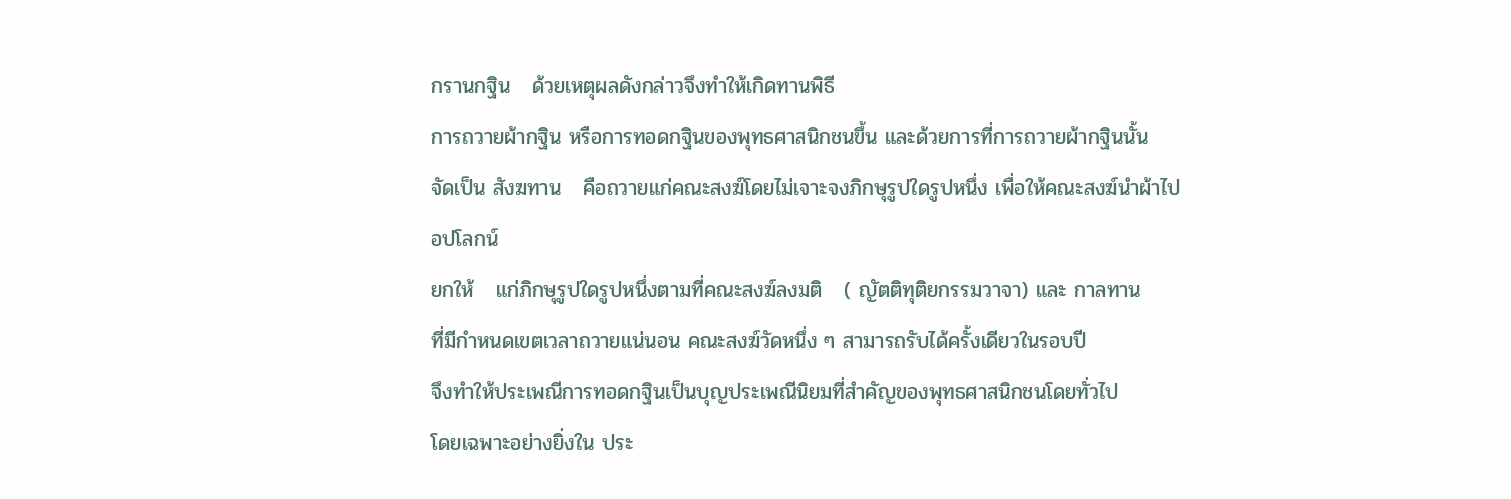กรานกฐิน   ด้วยเหตุผลดังกล่าวจึงทำให้เกิดทานพิธี
การถวายผ้ากฐิน หรือการทอดกฐินของพุทธศาสนิกชนขึ้น และด้วยการที่การถวายผ้ากฐินนั้น
จัดเป็น สังฆทาน   คือถวายแก่คณะสงฆ์โดยไม่เจาะจงภิกษุรูปใดรูปหนึ่ง เพื่อให้คณะสงฆ์นำผ้าไปอปโลกน์
ยกให้   แก่ภิกษุรูปใดรูปหนึ่งตามที่คณะสงฆ์ลงมติ   ( ญัตติทุติยกรรมวาจา) และ กาลทาน
ที่มีกำหนดเขตเวลาถวายแน่นอน คณะสงฆ์วัดหนึ่ง ๆ สามารถรับได้ครั้งเดียวในรอบปี
จึงทำให้ประเพณีการทอดกฐินเป็นบุญประเพณีนิยมที่สำคัญของพุทธศาสนิกชนโดยทั่วไป
โดยเฉพาะอย่างยิ่งใน ประ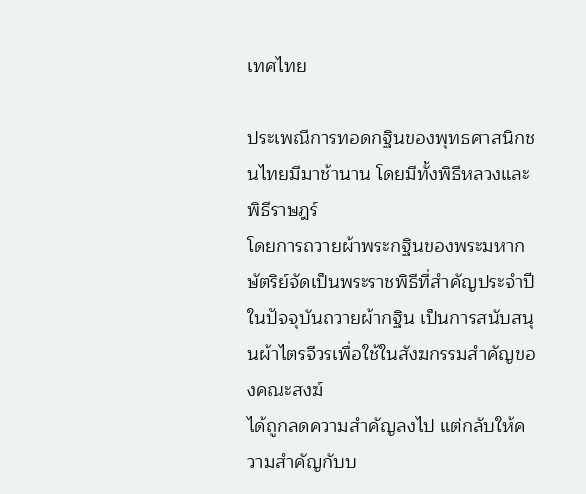เทศไทย

ประเพณีการทอดกฐินของพุทธศาสนิกชนไทยมีมาช้านาน โดยมีทั้งพิธีหลวงและพิธีราษฎร์
โดยการถวายผ้าพระกฐินของพระมหากษัตริย์จัดเป็นพระราชพิธีที่สำคัญประจำปี
ในปัจจุบันถวายผ้ากฐิน เป็นการสนับสนุนผ้าไตรจีวรเพื่อใช้ในสังฆกรรมสำคัญของคณะสงฆ์
ได้ถูกลดความสำคัญลงไป แต่กลับให้ความสำคัญกับบ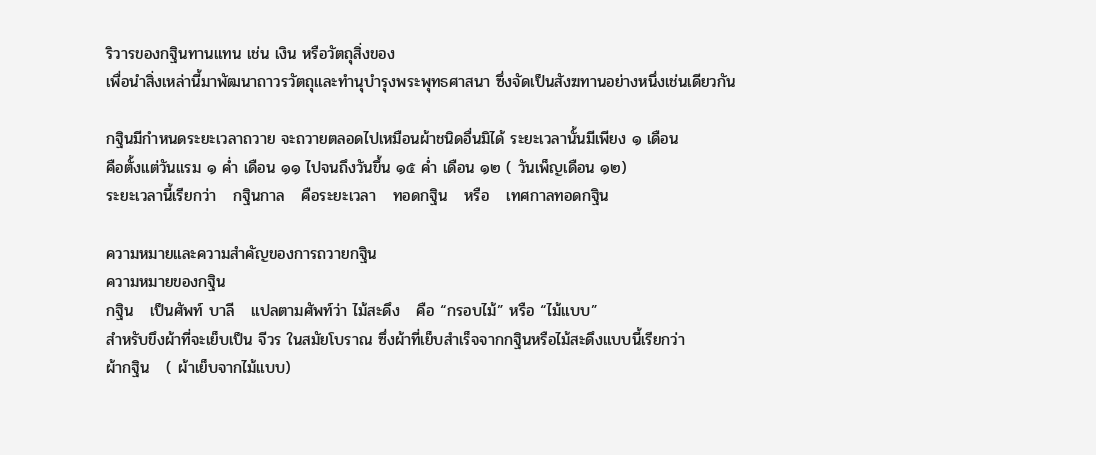ริวารของกฐินทานแทน เช่น เงิน หรือวัตถุสิ่งของ
เพื่อนำสิ่งเหล่านี้มาพัฒนาถาวรวัตถุและทำนุบำรุงพระพุทธศาสนา ซึ่งจัดเป็นสังฆทานอย่างหนึ่งเช่นเดียวกัน

กฐินมีกำหนดระยะเวลาถวาย จะถวายตลอดไปเหมือนผ้าชนิดอื่นมิได้ ระยะเวลานั้นมีเพียง ๑ เดือน
คือตั้งแต่วันแรม ๑ ค่ำ เดือน ๑๑ ไปจนถึงวันขึ้น ๑๕ ค่ำ เดือน ๑๒ ( วันเพ็ญเดือน ๑๒)
ระยะเวลานี้เรียกว่า   กฐินกาล   คือระยะเวลา   ทอดกฐิน   หรือ   เทศกาลทอดกฐิน

ความหมายและความสำคัญของการถวายกฐิน
ความหมายของกฐิน
กฐิน   เป็นศัพท์ บาลี   แปลตามศัพท์ว่า ไม้สะดึง   คือ “กรอบไม้” หรือ “ไม้แบบ”
สำหรับขึงผ้าที่จะเย็บเป็น จีวร ในสมัยโบราณ ซึ่งผ้าที่เย็บสำเร็จจากกฐินหรือไม้สะดึงแบบนี้เรียกว่า
ผ้ากฐิน   ( ผ้าเย็บจากไม้แบบ)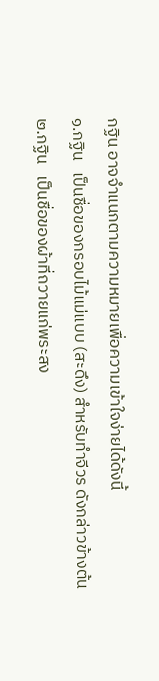กฐิน อาจจำแนกตามความหมายเพื่อความเข้าใจง่ายได้ดังนี้
๑.กฐิน   เป็นชื่อของกรอบไม้แม่แบบ (สะดึง) สำหรับทำจีวร ดังกล่าวข้างต้น
๒.กฐิน   เป็นชื่อของผ้าที่ถวายแก่พระสง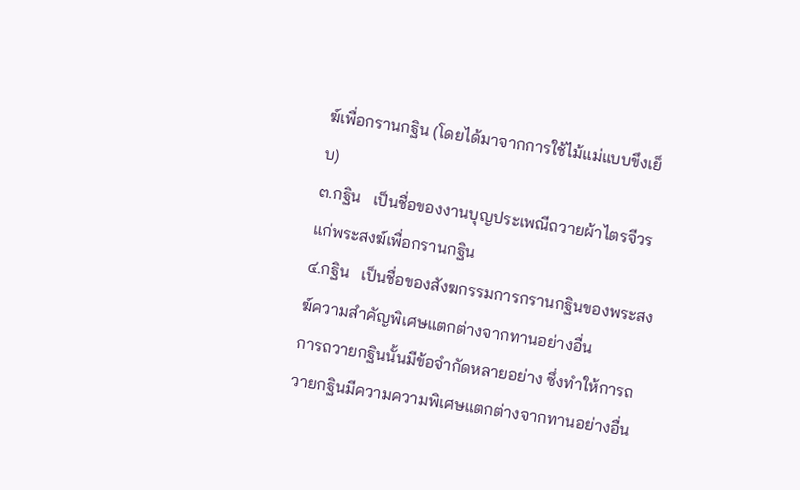ฆ์เพื่อกรานกฐิน (โดยได้มาจากการใช้ไม้แม่แบบขึงเย็บ)
๓.กฐิน   เป็นชื่อของงานบุญประเพณีถวายผ้าไตรจีวรแก่พระสงฆ์เพื่อกรานกฐิน
๔.กฐิน   เป็นชื่อของสังฆกรรมการกรานกฐินของพระสงฆ์ความสำคัญพิเศษแตกต่างจากทานอย่างอื่น
การถวายกฐินนั้นมีข้อจำกัดหลายอย่าง ซึ่งทำให้การถวายกฐินมีความความพิเศษแตกต่างจากทานอย่างอื่น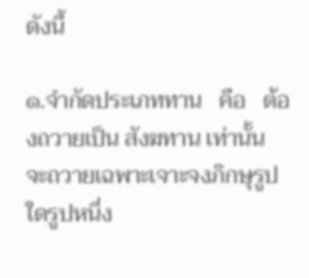ดังนี้

๑.จำกัดประเภททาน   คือ   ต้องถวายเป็น สังฆทาน เท่านั้น
จะถวายเฉพาะเจาะจงภิกษุรูปใดรูปหนึ่ง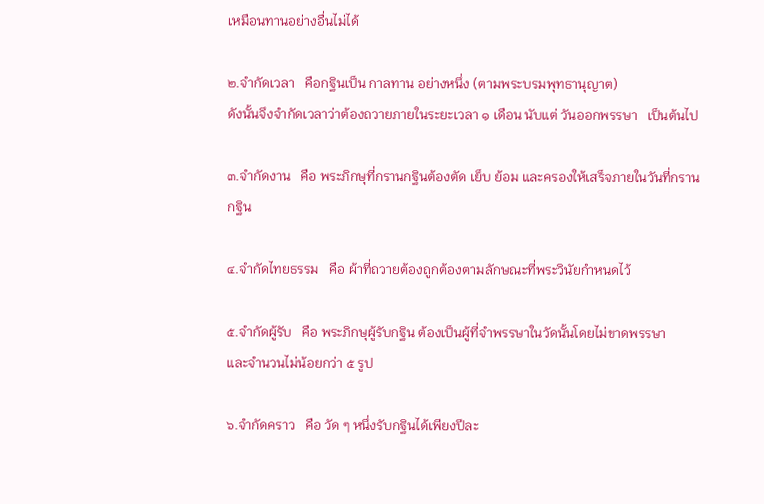เหมือนทานอย่างอื่นไม่ได้

๒.จำกัดเวลา   คือกฐินเป็น กาลทาน อย่างหนึ่ง (ตามพระบรมพุทธานุญาต)
ดังนั้นจึงจำกัดเวลาว่าต้องถวายภายในระยะเวลา ๑ เดือน นับแต่ วันออกพรรษา   เป็นต้นไป

๓.จำกัดงาน   คือ พระภิกษุที่กรานกฐินต้องตัด เย็บ ย้อม และครองให้เสร็จภายในวันที่กรานกฐิน

๔.จำกัดไทยธรรม   คือ ผ้าที่ถวายต้องถูกต้องตามลักษณะที่พระวินัยกำหนดไว้

๕.จำกัดผู้รับ   คือ พระภิกษุผู้รับกฐิน ต้องเป็นผู้ที่จำพรรษาในวัดนั้นโดยไม่ขาดพรรษา
และจำนวนไม่น้อยกว่า ๕ รูป

๖.จำกัดคราว   คือ วัด ๆ หนึ่งรับกฐินได้เพียงปีละ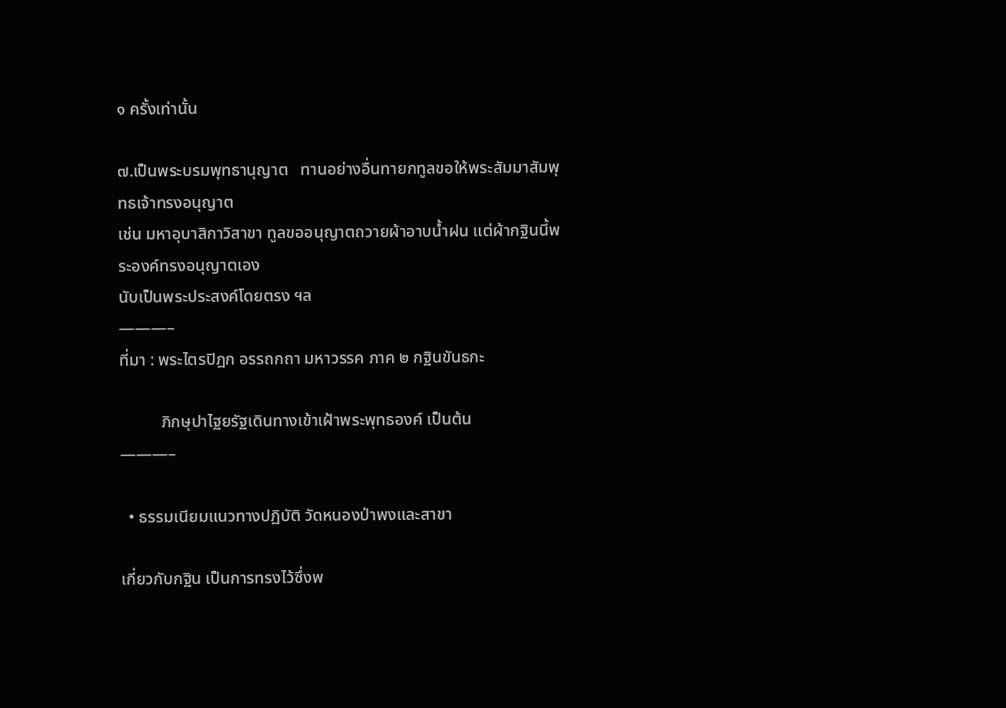๑ ครั้งเท่านั้น

๗.เป็นพระบรมพุทธานุญาต   ทานอย่างอื่นทายกทูลขอให้พระสัมมาสัมพุทธเจ้าทรงอนุญาต
เช่น มหาอุบาสิกาวิสาขา ทูลขออนุญาตถวายผ้าอาบน้ำฝน แต่ผ้ากฐินนี้พระองค์ทรงอนุญาตเอง
นับเป็นพระประสงค์โดยตรง ฯล
———–
ที่มา : พระไตรปิฎก อรรถกถา มหาวรรค ภาค ๒ กฐินขันธกะ

          ภิกษุปาไฐยรัฐเดินทางเข้าเฝ้าพระพุทธองค์ เป็นต้น
———–

  • ธรรมเนียมแนวทางปฏิบัติ วัดหนองป่าพงและสาขา

เกี่ยวกับกฐิน เป็นการทรงไว้ซึ่งพ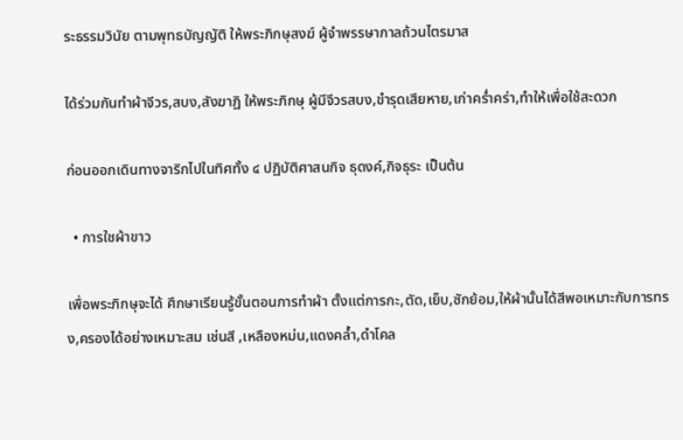ระธรรมวินัย ตามพุทธบัญญัติ ให้พระภิกษุสงฆ์ ผู้จำพรรษากาลถ้วนไตรมาส

ได้ร่วมกันทำผ้าจีวร,สบง,สังฆาฏิ ให้พระภิกษุ ผู้มีจีวรสบง,ขำรุดเสียหาย,เก่าคร่ำคร่า,ทำให้เพื่อใช้สะดวก

ก่อนออกเดินทางจาริกไปในทิศทั้ง ๔ ปฏิบัติศาสนกิจ ธุดงค์,กิจธุระ เป็นต้น

  • การใชผ้าขาว

เพื่อพระภิกษุจะได้ ศึกษาเรียนรู้ขั้นตอนการทำผ้า ตั้งแต่การกะ,ตัด,เย็บ,ซักย้อม,ให้ผ้านั้นได้สีพอเหมาะกับการทรง,ครองได้อย่างเหมาะสม เช่นสี ,เหลืองหม่น,แดงคล้ำ,ดำโคล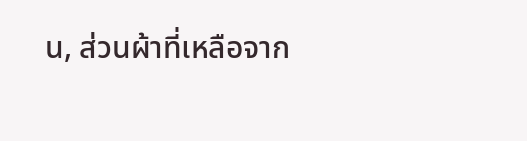น, ส่วนผ้าที่เหลือจาก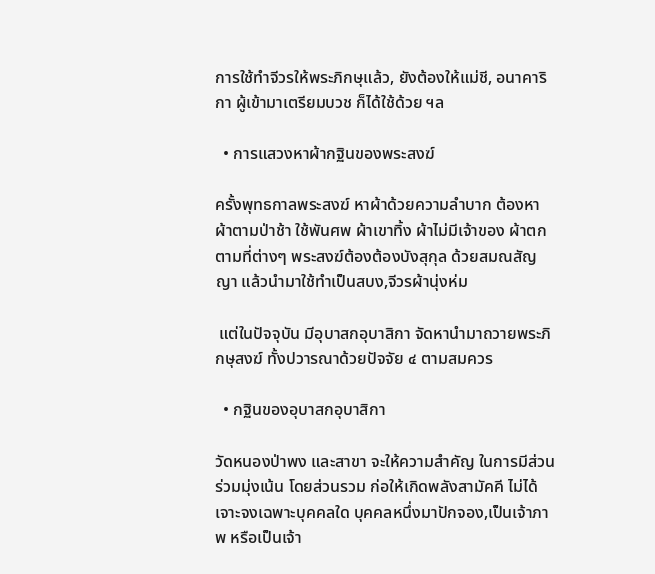การใช้ทำจีวรให้พระภิกษุแล้ว, ยังต้องให้แม่ชี, อนาคาริกา ผู้เข้ามาเตรียมบวช ก็ได้ใช้ด้วย ฯล

  • การแสวงหาผ้ากฐินของพระสงฆ์

ครั้งพุทธกาลพระสงฆ์ หาผ้าด้วยความลำบาก ต้องหาผ้าตามป่าช้า ใช้พันศพ ผ้าเขาทิ้ง ผ้าไม่มีเจ้าของ ผ้าตกตามที่ต่างๆ พระสงฆ์ต้องต้องบังสุกุล ด้วยสมณสัญญา แล้วนำมาใช้ทำเป็นสบง,จีวรผ้านุ่งห่ม

 แต่ในปัจจุบัน มีอุบาสกอุบาสิกา จัดหานำมาถวายพระภิกษุสงฆ์ ทั้งปวารณาด้วยปัจจัย ๔ ตามสมควร

  • กฐินของอุบาสกอุบาสิกา

วัดหนองป่าพง และสาขา จะให้ความสำคัญ ในการมีส่วนร่วมมุ่งเน้น โดยส่วนรวม ก่อให้เกิดพลังสามัคคี ไม่ได้เจาะจงเฉพาะบุคคลใด บุคคลหนึ่งมาปักจอง,เป็นเจ้าภาพ หรือเป็นเจ้า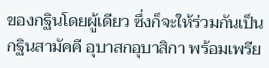ของกฐินโดยผู้เดียว ซึ่งก็จะให้ร่วมกันเป็นกฐินสามัคคี อุบาสกอุบาสิกา พร้อมเพรีย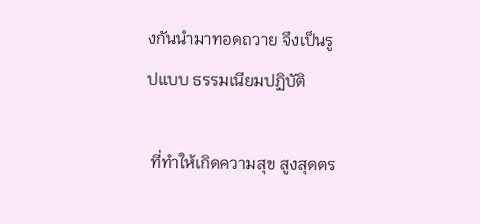งกันนำมาทอดถวาย จึงเป็นรูปแบบ ธรรมเนียมปฏิบัติ

 ที่ทำให้เกิดความสุข สูงสุดตร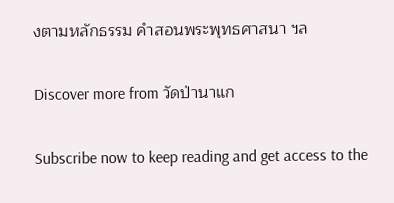งตามหลักธรรม คำสอนพระพุทธศาสนา ฯล

Discover more from วัดป่านาแก

Subscribe now to keep reading and get access to the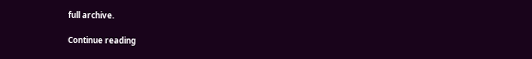full archive.

Continue reading